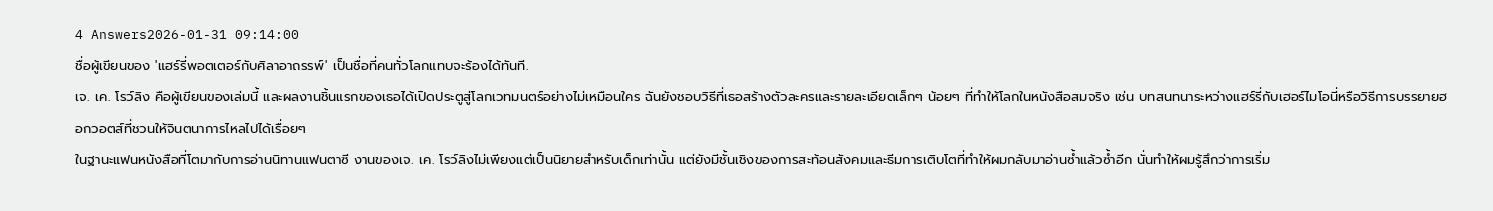4 Answers2026-01-31 09:14:00
ชื่อผู้เขียนของ 'แฮร์รี่พอตเตอร์กับศิลาอาถรรพ์' เป็นชื่อที่คนทั่วโลกแทบจะร้องได้ทันที.
เจ. เค. โรว์ลิง คือผู้เขียนของเล่มนี้ และผลงานชิ้นแรกของเธอได้เปิดประตูสู่โลกเวทมนตร์อย่างไม่เหมือนใคร ฉันยังชอบวิธีที่เธอสร้างตัวละครและรายละเอียดเล็กๆ น้อยๆ ที่ทำให้โลกในหนังสือสมจริง เช่น บทสนทนาระหว่างแฮร์รี่กับเฮอร์ไมโอนี่หรือวิธีการบรรยายฮอกวอตส์ที่ชวนให้จินตนาการไหลไปได้เรื่อยๆ
ในฐานะแฟนหนังสือที่โตมากับการอ่านนิทานแฟนตาซี งานของเจ. เค. โรว์ลิงไม่เพียงแต่เป็นนิยายสำหรับเด็กเท่านั้น แต่ยังมีชั้นเชิงของการสะท้อนสังคมและธีมการเติบโตที่ทำให้ผมกลับมาอ่านซ้ำแล้วซ้ำอีก นั่นทำให้ผมรู้สึกว่าการเริ่ม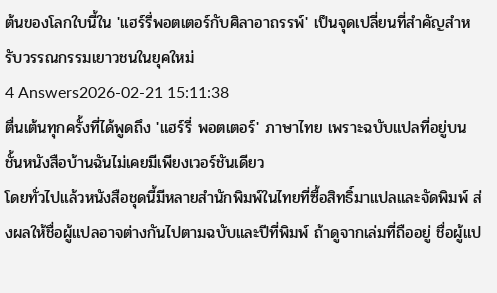ต้นของโลกใบนี้ใน 'แฮร์รี่พอตเตอร์กับศิลาอาถรรพ์' เป็นจุดเปลี่ยนที่สำคัญสำหรับวรรณกรรมเยาวชนในยุคใหม่
4 Answers2026-02-21 15:11:38
ตื่นเต้นทุกครั้งที่ได้พูดถึง 'แฮร์รี่ พอตเตอร์' ภาษาไทย เพราะฉบับแปลที่อยู่บนชั้นหนังสือบ้านฉันไม่เคยมีเพียงเวอร์ชันเดียว
โดยทั่วไปแล้วหนังสือชุดนี้มีหลายสำนักพิมพ์ในไทยที่ซื้อสิทธิ์มาแปลและจัดพิมพ์ ส่งผลให้ชื่อผู้แปลอาจต่างกันไปตามฉบับและปีที่พิมพ์ ถ้าดูจากเล่มที่ถืออยู่ ชื่อผู้แป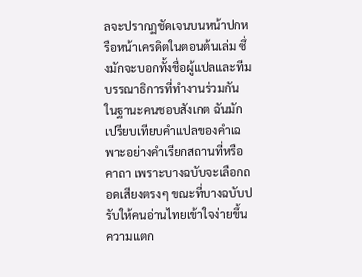ลจะปรากฏชัดเจนบนหน้าปกหรือหน้าเครดิตในตอนต้นเล่ม ซึ่งมักจะบอกทั้งชื่อผู้แปลและทีมบรรณาธิการที่ทำงานร่วมกัน
ในฐานะคนชอบสังเกต ฉันมักเปรียบเทียบคำแปลของคำเฉพาะอย่างคำเรียกสถานที่หรือคาถา เพราะบางฉบับจะเลือกถอดเสียงตรงๆ ขณะที่บางฉบับปรับให้คนอ่านไทยเข้าใจง่ายขึ้น ความแตก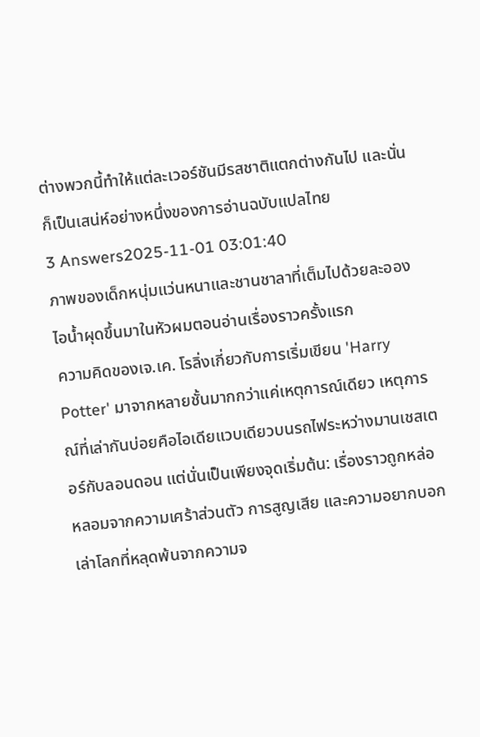ต่างพวกนี้ทำให้แต่ละเวอร์ชันมีรสชาติแตกต่างกันไป และนั่นก็เป็นเสน่ห์อย่างหนึ่งของการอ่านฉบับแปลไทย
3 Answers2025-11-01 03:01:40
ภาพของเด็กหนุ่มแว่นหนาและชานชาลาที่เต็มไปด้วยละอองไอน้ำผุดขึ้นมาในหัวผมตอนอ่านเรื่องราวครั้งแรก
ความคิดของเจ.เค. โรลิ่งเกี่ยวกับการเริ่มเขียน 'Harry Potter' มาจากหลายชั้นมากกว่าแค่เหตุการณ์เดียว เหตุการณ์ที่เล่ากันบ่อยคือไอเดียแวบเดียวบนรถไฟระหว่างมานเชสเตอร์กับลอนดอน แต่นั่นเป็นเพียงจุดเริ่มต้น: เรื่องราวถูกหล่อหลอมจากความเศร้าส่วนตัว การสูญเสีย และความอยากบอกเล่าโลกที่หลุดพ้นจากความจ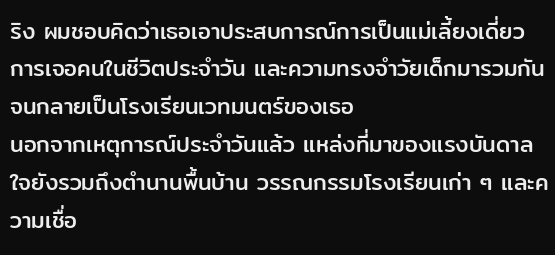ริง ผมชอบคิดว่าเธอเอาประสบการณ์การเป็นแม่เลี้ยงเดี่ยว การเจอคนในชีวิตประจำวัน และความทรงจำวัยเด็กมารวมกันจนกลายเป็นโรงเรียนเวทมนตร์ของเธอ
นอกจากเหตุการณ์ประจำวันแล้ว แหล่งที่มาของแรงบันดาลใจยังรวมถึงตำนานพื้นบ้าน วรรณกรรมโรงเรียนเก่า ๆ และความเชื่อ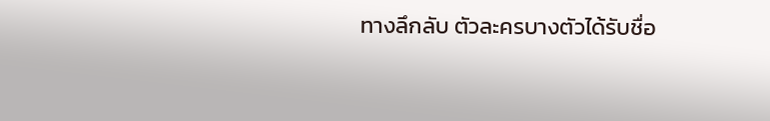ทางลึกลับ ตัวละครบางตัวได้รับชื่อ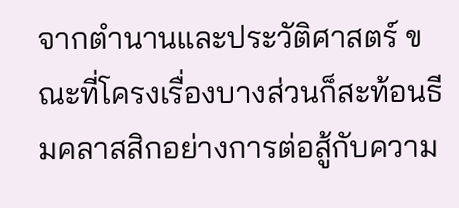จากตำนานและประวัติศาสตร์ ขณะที่โครงเรื่องบางส่วนก็สะท้อนธีมคลาสสิกอย่างการต่อสู้กับความ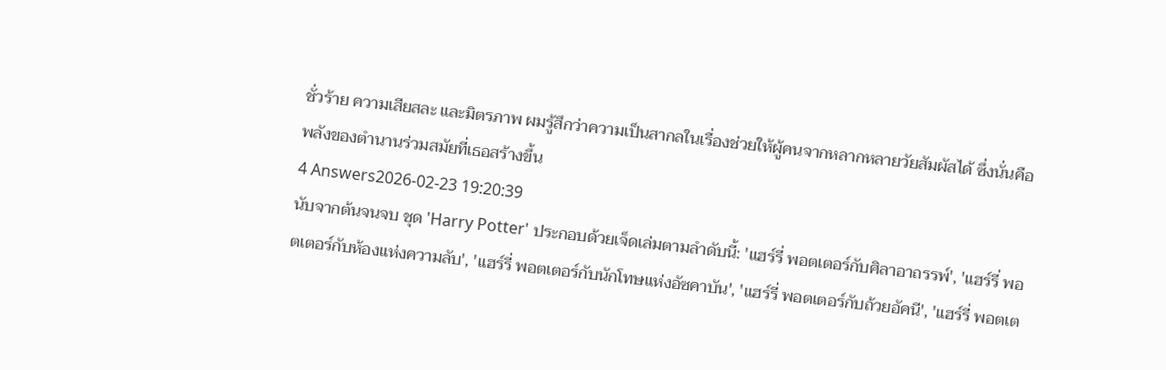ชั่วร้าย ความเสียสละ และมิตรภาพ ผมรู้สึกว่าความเป็นสากลในเรื่องช่วยให้ผู้คนจากหลากหลายวัยสัมผัสได้ ซึ่งนั่นคือพลังของตำนานร่วมสมัยที่เธอสร้างขึ้น
4 Answers2026-02-23 19:20:39
นับจากต้นจนจบ ชุด 'Harry Potter' ประกอบด้วยเจ็ดเล่มตามลำดับนี้: 'แฮร์รี่ พอตเตอร์กับศิลาอาถรรพ์', 'แฮร์รี่ พอตเตอร์กับห้องแห่งความลับ', 'แฮร์รี่ พอตเตอร์กับนักโทษแห่งอัซคาบัน', 'แฮร์รี่ พอตเตอร์กับถ้วยอัคนี', 'แฮร์รี่ พอตเต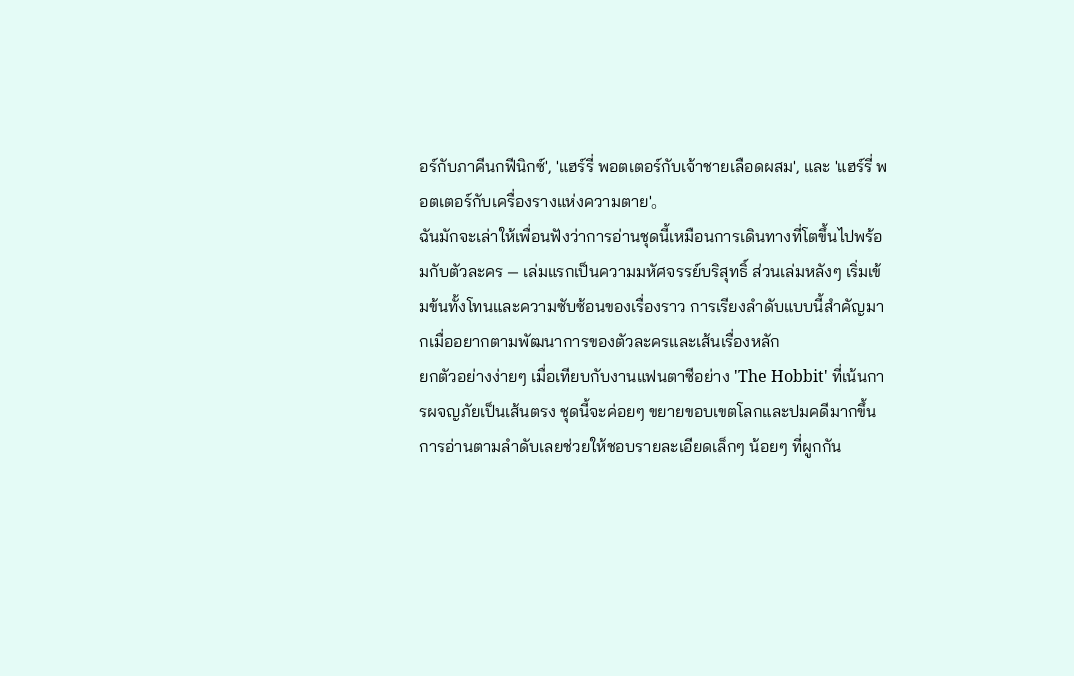อร์กับภาคีนกฟีนิกซ์', 'แฮร์รี่ พอตเตอร์กับเจ้าชายเลือดผสม', และ 'แฮร์รี่ พอตเตอร์กับเครื่องรางแห่งความตาย'。
ฉันมักจะเล่าให้เพื่อนฟังว่าการอ่านชุดนี้เหมือนการเดินทางที่โตขึ้นไปพร้อมกับตัวละคร — เล่มแรกเป็นความมหัศจรรย์บริสุทธิ์ ส่วนเล่มหลังๆ เริ่มเข้มข้นทั้งโทนและความซับซ้อนของเรื่องราว การเรียงลำดับแบบนี้สำคัญมากเมื่ออยากตามพัฒนาการของตัวละครและเส้นเรื่องหลัก
ยกตัวอย่างง่ายๆ เมื่อเทียบกับงานแฟนตาซีอย่าง 'The Hobbit' ที่เน้นการผจญภัยเป็นเส้นตรง ชุดนี้จะค่อยๆ ขยายขอบเขตโลกและปมคดีมากขึ้น การอ่านตามลำดับเลยช่วยให้ชอบรายละเอียดเล็กๆ น้อยๆ ที่ผูกกัน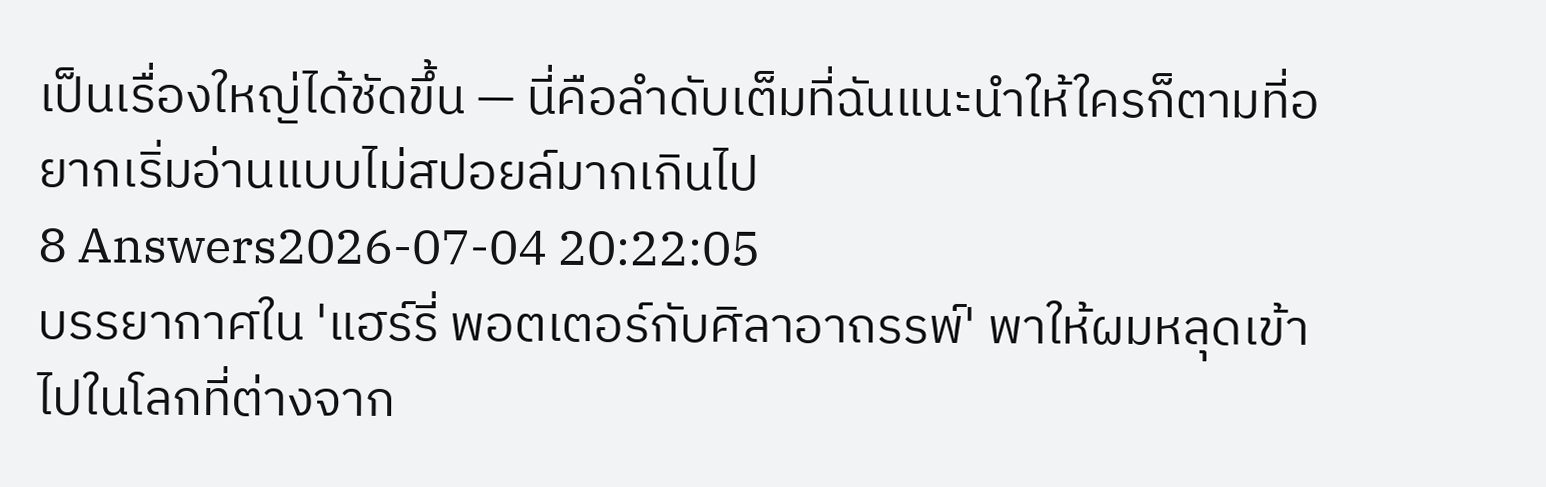เป็นเรื่องใหญ่ได้ชัดขึ้น — นี่คือลำดับเต็มที่ฉันแนะนำให้ใครก็ตามที่อยากเริ่มอ่านแบบไม่สปอยล์มากเกินไป
8 Answers2026-07-04 20:22:05
บรรยากาศใน 'แฮร์รี่ พอตเตอร์กับศิลาอาถรรพ์' พาให้ผมหลุดเข้าไปในโลกที่ต่างจาก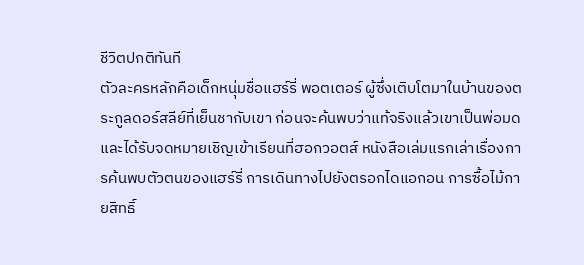ชีวิตปกติทันที
ตัวละครหลักคือเด็กหนุ่มชื่อแฮร์รี่ พอตเตอร์ ผู้ซึ่งเติบโตมาในบ้านของตระกูลดอร์สลีย์ที่เย็นชากับเขา ก่อนจะค้นพบว่าแท้จริงแล้วเขาเป็นพ่อมดและได้รับจดหมายเชิญเข้าเรียนที่ฮอกวอตส์ หนังสือเล่มแรกเล่าเรื่องการค้นพบตัวตนของแฮร์รี่ การเดินทางไปยังตรอกไดแอกอน การซื้อไม้กายสิทธิ์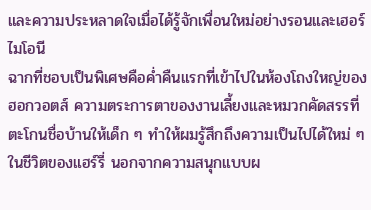และความประหลาดใจเมื่อได้รู้จักเพื่อนใหม่อย่างรอนและเฮอร์ไมโอนี
ฉากที่ชอบเป็นพิเศษคือค่ำคืนแรกที่เข้าไปในห้องโถงใหญ่ของฮอกวอตส์ ความตระการตาของงานเลี้ยงและหมวกคัดสรรที่ตะโกนชื่อบ้านให้เด็ก ๆ ทำให้ผมรู้สึกถึงความเป็นไปได้ใหม่ ๆ ในชีวิตของแฮร์รี่ นอกจากความสนุกแบบผ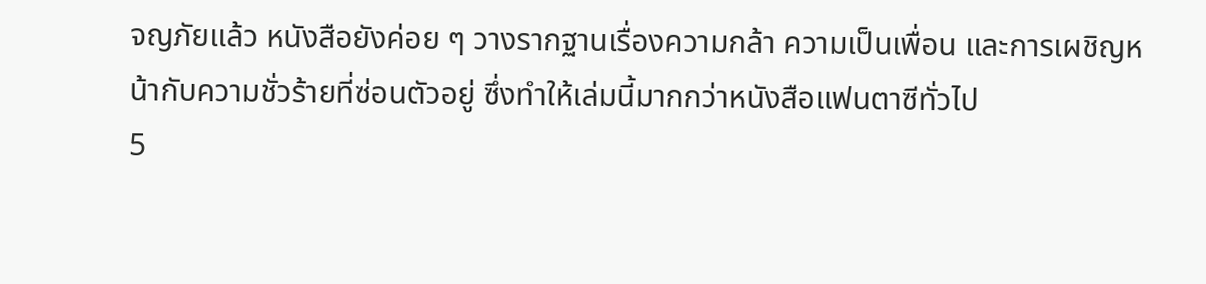จญภัยแล้ว หนังสือยังค่อย ๆ วางรากฐานเรื่องความกล้า ความเป็นเพื่อน และการเผชิญหน้ากับความชั่วร้ายที่ซ่อนตัวอยู่ ซึ่งทำให้เล่มนี้มากกว่าหนังสือแฟนตาซีทั่วไป
5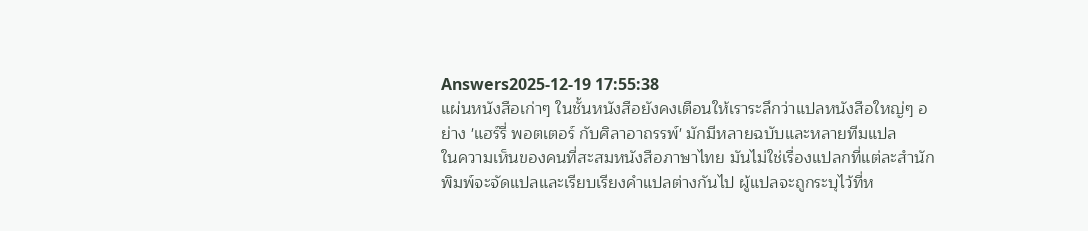Answers2025-12-19 17:55:38
แผ่นหนังสือเก่าๆ ในชั้นหนังสือยังคงเตือนให้เราระลึกว่าแปลหนังสือใหญ่ๆ อย่าง 'แฮร์รี่ พอตเตอร์ กับศิลาอาถรรพ์' มักมีหลายฉบับและหลายทีมแปล
ในความเห็นของคนที่สะสมหนังสือภาษาไทย มันไม่ใช่เรื่องแปลกที่แต่ละสำนักพิมพ์จะจัดแปลและเรียบเรียงคำแปลต่างกันไป ผู้แปลจะถูกระบุไว้ที่ห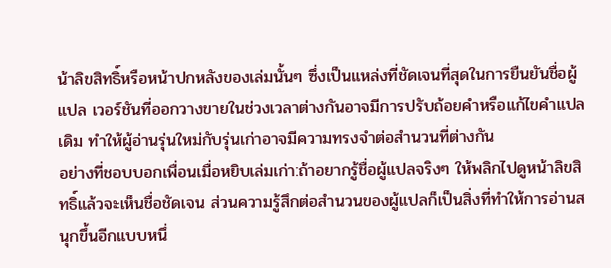น้าลิขสิทธิ์หรือหน้าปกหลังของเล่มนั้นๆ ซึ่งเป็นแหล่งที่ชัดเจนที่สุดในการยืนยันชื่อผู้แปล เวอร์ชันที่ออกวางขายในช่วงเวลาต่างกันอาจมีการปรับถ้อยคำหรือแก้ไขคำแปลเดิม ทำให้ผู้อ่านรุ่นใหม่กับรุ่นเก่าอาจมีความทรงจำต่อสำนวนที่ต่างกัน
อย่างที่ชอบบอกเพื่อนเมื่อหยิบเล่มเก่า:ถ้าอยากรู้ชื่อผู้แปลจริงๆ ให้พลิกไปดูหน้าลิขสิทธิ์แล้วจะเห็นชื่อชัดเจน ส่วนความรู้สึกต่อสำนวนของผู้แปลก็เป็นสิ่งที่ทำให้การอ่านสนุกขึ้นอีกแบบหนึ่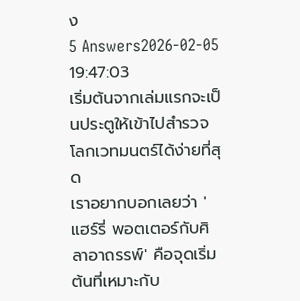ง
5 Answers2026-02-05 19:47:03
เริ่มต้นจากเล่มแรกจะเป็นประตูให้เข้าไปสำรวจโลกเวทมนตร์ได้ง่ายที่สุด
เราอยากบอกเลยว่า 'แฮร์รี่ พอตเตอร์กับศิลาอาถรรพ์' คือจุดเริ่มต้นที่เหมาะกับ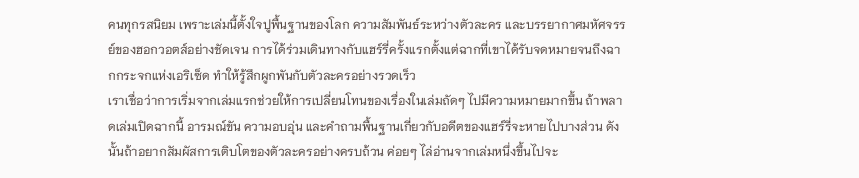คนทุกรสนิยม เพราะเล่มนี้ตั้งใจปูพื้นฐานของโลก ความสัมพันธ์ระหว่างตัวละคร และบรรยากาศมหัศจรรย์ของฮอกวอตส์อย่างชัดเจน การได้ร่วมเดินทางกับแฮร์รี่ครั้งแรกตั้งแต่ฉากที่เขาได้รับจดหมายจนถึงฉากกระจกแห่งเอริเซ็ด ทำให้รู้สึกผูกพันกับตัวละครอย่างรวดเร็ว
เราเชื่อว่าการเริ่มจากเล่มแรกช่วยให้การเปลี่ยนโทนของเรื่องในเล่มถัดๆ ไปมีความหมายมากขึ้น ถ้าพลาดเล่มเปิดฉากนี้ อารมณ์ขัน ความอบอุ่น และคำถามพื้นฐานเกี่ยวกับอดีตของแฮร์รี่จะหายไปบางส่วน ดังนั้นถ้าอยากสัมผัสการเติบโตของตัวละครอย่างครบถ้วน ค่อยๆ ไล่อ่านจากเล่มหนึ่งขึ้นไปจะ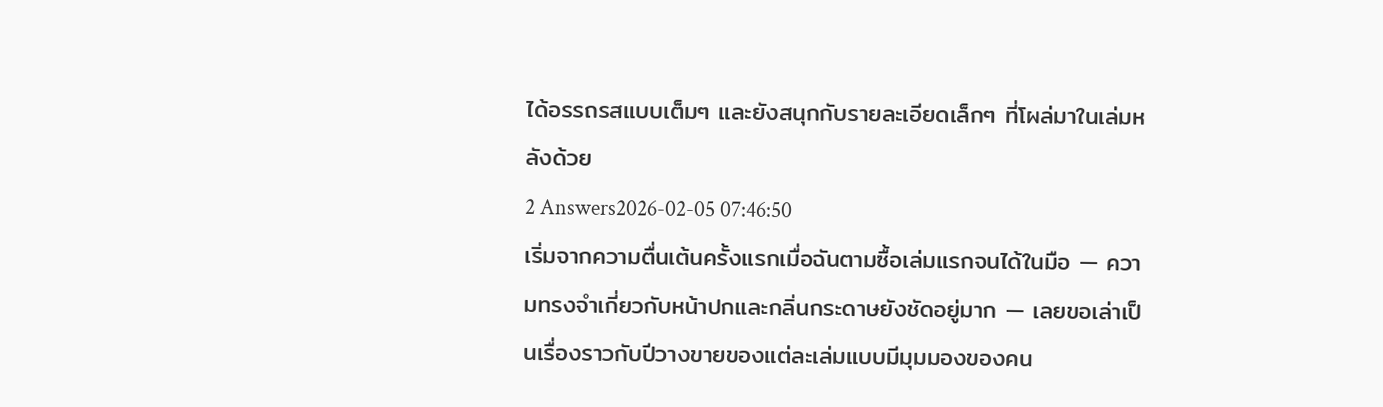ได้อรรถรสแบบเต็มๆ และยังสนุกกับรายละเอียดเล็กๆ ที่โผล่มาในเล่มหลังด้วย
2 Answers2026-02-05 07:46:50
เริ่มจากความตื่นเต้นครั้งแรกเมื่อฉันตามซื้อเล่มแรกจนได้ในมือ — ความทรงจำเกี่ยวกับหน้าปกและกลิ่นกระดาษยังชัดอยู่มาก — เลยขอเล่าเป็นเรื่องราวกับปีวางขายของแต่ละเล่มแบบมีมุมมองของคน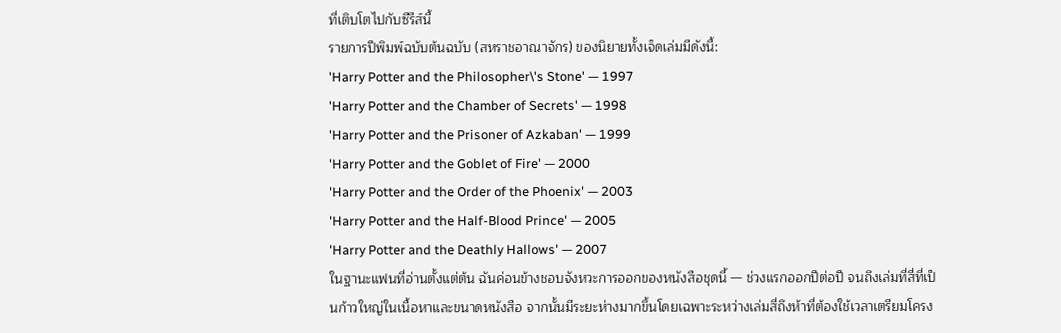ที่เติบโตไปกับซีรีส์นี้
รายการปีพิมพ์ฉบับต้นฉบับ (สหราชอาณาจักร) ของนิยายทั้งเจ็ดเล่มมีดังนี้:
'Harry Potter and the Philosopher\'s Stone' — 1997
'Harry Potter and the Chamber of Secrets' — 1998
'Harry Potter and the Prisoner of Azkaban' — 1999
'Harry Potter and the Goblet of Fire' — 2000
'Harry Potter and the Order of the Phoenix' — 2003
'Harry Potter and the Half-Blood Prince' — 2005
'Harry Potter and the Deathly Hallows' — 2007
ในฐานะแฟนที่อ่านตั้งแต่ต้น ฉันค่อนข้างชอบจังหวะการออกของหนังสือชุดนี้ — ช่วงแรกออกปีต่อปี จนถึงเล่มที่สี่ที่เป็นก้าวใหญ่ในเนื้อหาและขนาดหนังสือ จากนั้นมีระยะห่างมากขึ้นโดยเฉพาะระหว่างเล่มสี่ถึงห้าที่ต้องใช้เวลาเตรียมโครง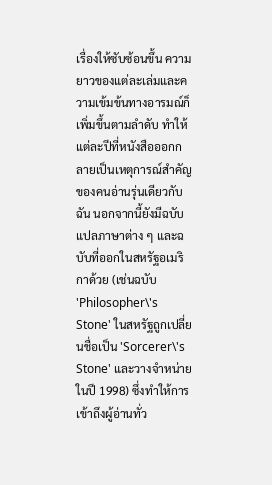เรื่องให้ซับซ้อนขึ้น ความยาวของแต่ละเล่มและความเข้มข้นทางอารมณ์ก็เพิ่มขึ้นตามลำดับ ทำให้แต่ละปีที่หนังสือออกกลายเป็นเหตุการณ์สำคัญของคนอ่านรุ่นเดียวกับฉัน นอกจากนี้ยังมีฉบับแปลภาษาต่าง ๆ และฉบับที่ออกในสหรัฐอเมริกาด้วย (เช่นฉบับ 'Philosopher\'s Stone' ในสหรัฐถูกเปลี่ยนชื่อเป็น 'Sorcerer\'s Stone' และวางจำหน่ายในปี 1998) ซึ่งทำให้การเข้าถึงผู้อ่านทั่ว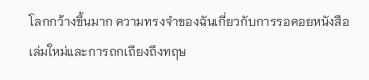โลกกว้างขึ้นมาก ความทรงจำของฉันเกี่ยวกับการรอคอยหนังสือเล่มใหม่และการถกเถียงถึงทฤษ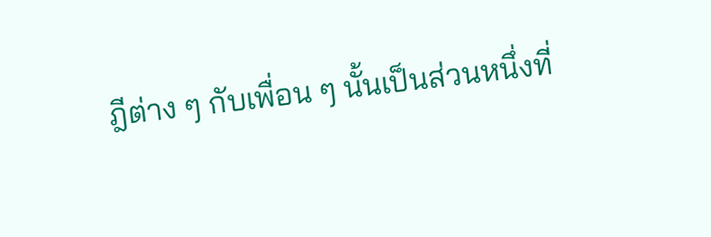ฎีต่าง ๆ กับเพื่อน ๆ นั้นเป็นส่วนหนึ่งที่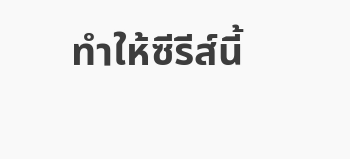ทำให้ซีรีส์นี้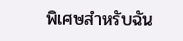พิเศษสำหรับฉัน